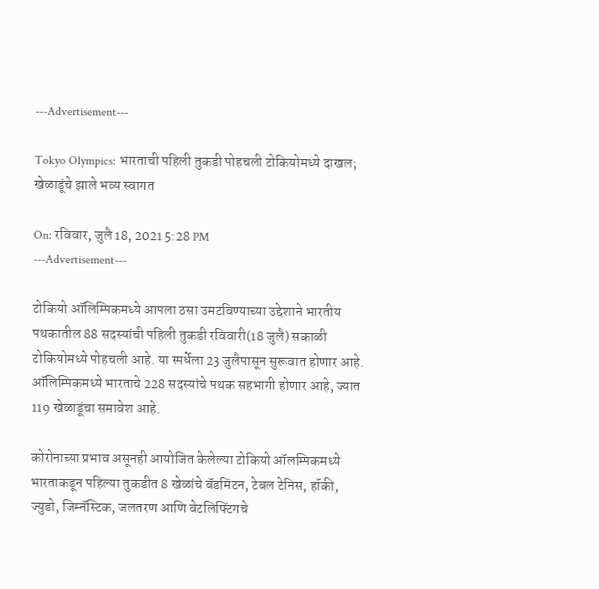---Advertisement---

Tokyo Olympics: भारताची पहिली तुकडी पोहचली टोकियोमध्ये दाखल; खेळाडूंचे झाले भव्य स्वागत

On: रविवार, जुलै 18, 2021 5:28 PM
---Advertisement---

टोकियो ऑलिम्पिकमध्ये आपला ठसा उमटविण्याच्या उद्देशाने भारतीय पथकातील 88 सदस्यांची पहिली तुकडी रविवारी(18 जुलै) सकाळी टोकियोमध्ये पोहचली आहे. या स्पर्धेला 23 जुलैपासून सुरूवात होणार आहे. ऑलिम्पिकमध्ये भारताचे 228 सदस्यांचे पथक सहभागी होणार आहे, ज्यात 119 खेळाडूंचा समावेश आहे.

कोरोनाच्या प्रभाव असूनही आयोजित केलेल्या टोकियो ऑलम्पिकमध्ये भारताकडून पहिल्या तुकडीत 8 खेळांचे बॅडमिंटन, टेबल टेनिस, हॉकी, ज्युडो, जिम्नॅस्टिक, जलतरण आणि वेटलिफ्टिंगचे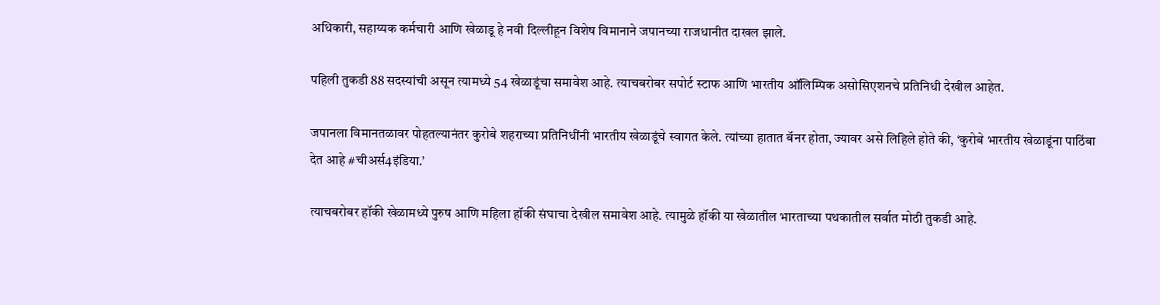अधिकारी, सहाय्यक कर्मचारी आणि खेळाडू हे नवी दिल्लीहून विशेष विमानाने जपानच्या राजधानीत दाखल झाले.

पहिली तुकडी 88 सदस्यांची असून त्यामध्ये 54 खेळाडूंचा समावेश आहे. त्याचबरोबर सपोर्ट स्टाफ आणि भारतीय ऑलिम्पिक असोसिएशनचे प्रतिनिधी देखील आहेत.

जपानला विमानतळावर पोहतल्यानंतर कुरोबे शहराच्या प्रतिनिधींनी भारतीय खेळाडूंचे स्वागत केले. त्यांच्या हातात बॅनर होता, ज्यावर असे लिहिले होते की, ‘कुरोबे भारतीय खेळाडूंना पाठिंबा देत आहे #चीअर्स4इंडिया.’

त्याचबरोबर हॉकी खेळामध्ये पुरुष आणि महिला हॉकी संघाचा देखील समावेश आहे. त्यामुळे हॉकी या खेळातील भारताच्या पथकातील सर्वात मोठी तुकडी आहे.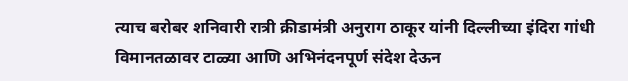त्याच बरोबर शनिवारी रात्री क्रीडामंत्री अनुराग ठाकूर यांनी दिल्लीच्या इंदिरा गांधी विमानतळावर टाळ्या आणि अभिनंदनपूर्ण संदेश देऊन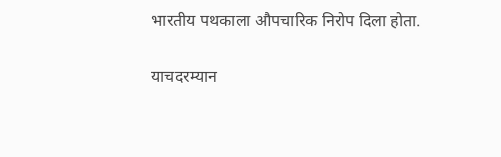भारतीय पथकाला औपचारिक निरोप दिला होता.

याचदरम्यान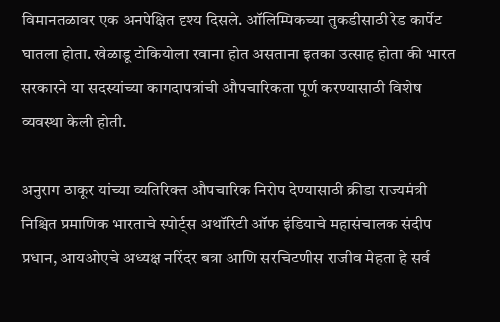विमानतळावर एक अनपेक्षित दृश्य दिसले. ऑलिम्पिकच्या तुकडीसाठी रेड कार्पेट घातला होता. खेळाडू टोकियोला रवाना होत असताना इतका उत्साह होता की भारत सरकारने या सदस्यांच्या कागदापत्रांची औपचारिकता पूर्ण करण्यासाठी विशेष व्यवस्था केली होती.

अनुराग ठाकूर यांच्या व्यतिरिक्त औपचारिक निरोप देण्यासाठी क्रीडा राज्यमंत्री निश्चित प्रमाणिक भारताचे स्पोर्ट्स अथॉरिटी ऑफ इंडियाचे महासंचालक संदीप प्रधान, आयओएचे अध्यक्ष नरिंदर बत्रा आणि सरचिटणीस राजीव मेहता हे सर्व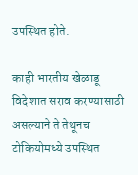उपस्थित होते.

काही भारतीय खेळाडू विदेशात सराव करण्यासाठी असल्याने ते तेथूनच टोकियोमध्ये उपस्थित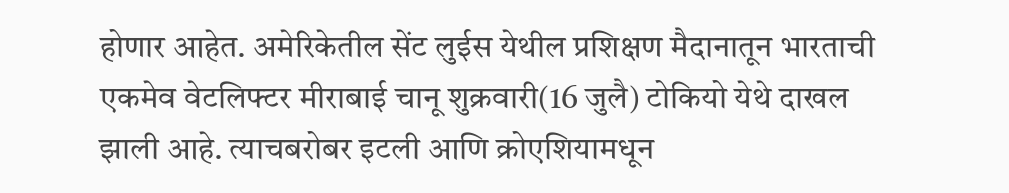होणार आहेत. अमेरिकेतील सेंट लुईस येथील प्रशिक्षण मैदानातून भारताची एकमेव वेटलिफ्टर मीराबाई चानू शुक्रवारी(16 जुलै) टोकियो येथे दाखल झाली आहे. त्याचबरोबर इटली आणि क्रोएशियामधून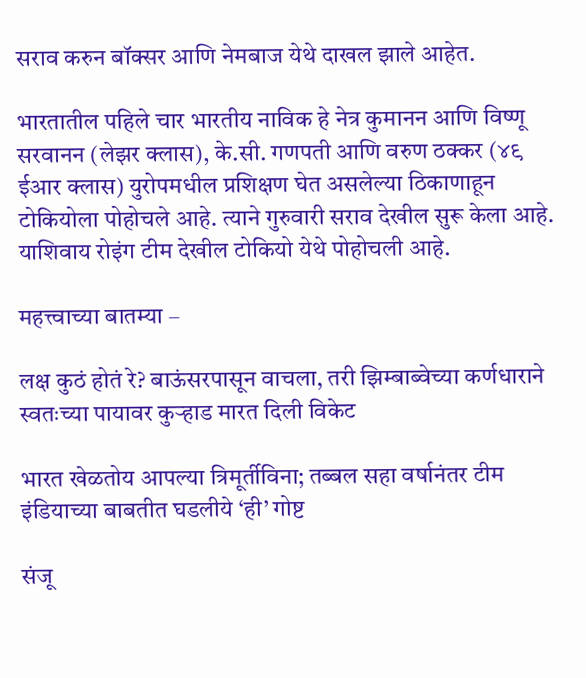सराव करुन बॉक्सर आणि नेमबाज येथे दाखल झाले आहेत.

भारतातील पहिले चार भारतीय नाविक हे नेत्र कुमानन आणि विष्णू सरवानन (लेझर क्लास), के.सी. गणपती आणि वरुण ठक्कर (४९ ईआर क्लास) युरोपमधील प्रशिक्षण घेत असलेल्या ठिकाणाहून टोकियोला पोहोचले आहे. त्याने गुरुवारी सराव देखील सुरू केला आहे. याशिवाय रोइंग टीम देखील टोकियो येथे पोहोचली आहे.

महत्त्वाच्या बातम्या –

लक्ष कुठं होतं रे? बाऊंसरपासून वाचला, तरी झिम्बाब्वेच्या कर्णधाराने स्वतःच्या पायावर कुऱ्हाड मारत दिली विकेट

भारत खेळतोय आपल्या त्रिमूर्तीविना; तब्बल सहा वर्षानंतर टीम इंडियाच्या बाबतीत घडलीये ‘ही’ गोष्ट

संजू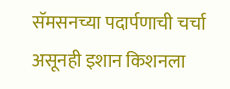सॅमसनच्या पदार्पणाची चर्चा असूनही इशान किशनला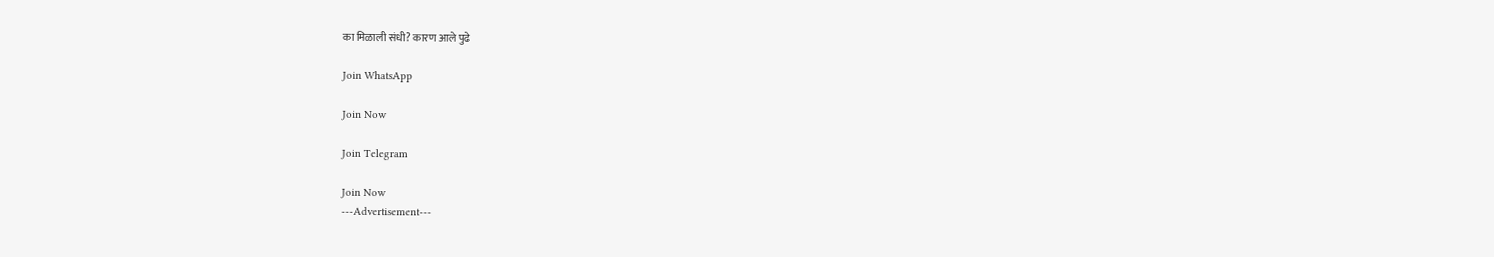का मिळाली संधी? कारण आले पुढे

Join WhatsApp

Join Now

Join Telegram

Join Now
---Advertisement---